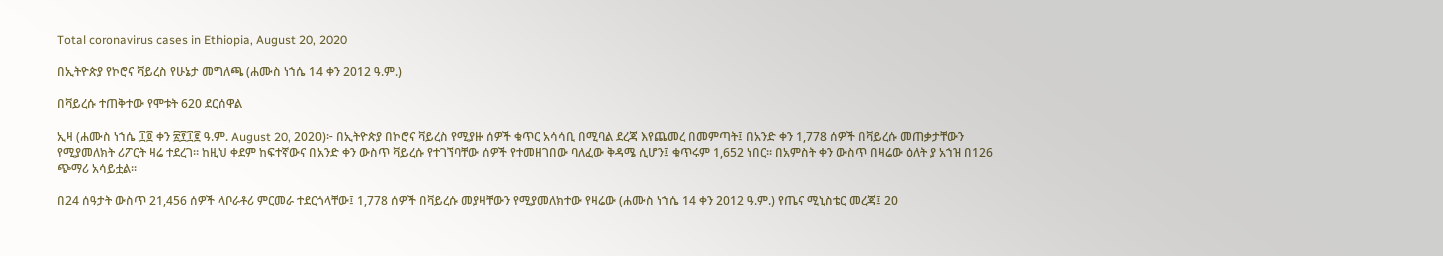Total coronavirus cases in Ethiopia, August 20, 2020

በኢትዮጵያ የኮሮና ቫይረስ የሁኔታ መግለጫ (ሐሙስ ነኀሴ 14 ቀን 2012 ዓ.ም.)

በቫይረሱ ተጠቅተው የሞቱት 620 ደርሰዋል

ኢዛ (ሐሙስ ነኀሴ ፲፬ ቀን ፳፻፲፪ ዓ.ም. August 20, 2020)፦ በኢትዮጵያ በኮሮና ቫይረስ የሚያዙ ሰዎች ቁጥር አሳሳቢ በሚባል ደረጃ እየጨመረ በመምጣት፤ በአንድ ቀን 1,778 ሰዎች በቫይረሱ መጠቃታቸውን የሚያመለክት ሪፖርት ዛሬ ተደረገ። ከዚህ ቀደም ከፍተኛውና በአንድ ቀን ውስጥ ቫይረሱ የተገኘባቸው ሰዎች የተመዘገበው ባለፈው ቅዳሜ ሲሆን፤ ቁጥሩም 1,652 ነበር። በአምስት ቀን ውስጥ በዛሬው ዕለት ያ አኀዝ በ126 ጭማሪ አሳይቷል።

በ24 ሰዓታት ውስጥ 21,456 ሰዎች ላቦራቶሪ ምርመራ ተደርጎላቸው፤ 1,778 ሰዎች በቫይረሱ መያዛቸውን የሚያመለክተው የዛሬው (ሐሙስ ነኀሴ 14 ቀን 2012 ዓ.ም.) የጤና ሚኒስቴር መረጃ፤ 20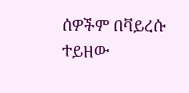ሰዎችም በቫይረሱ ተይዘው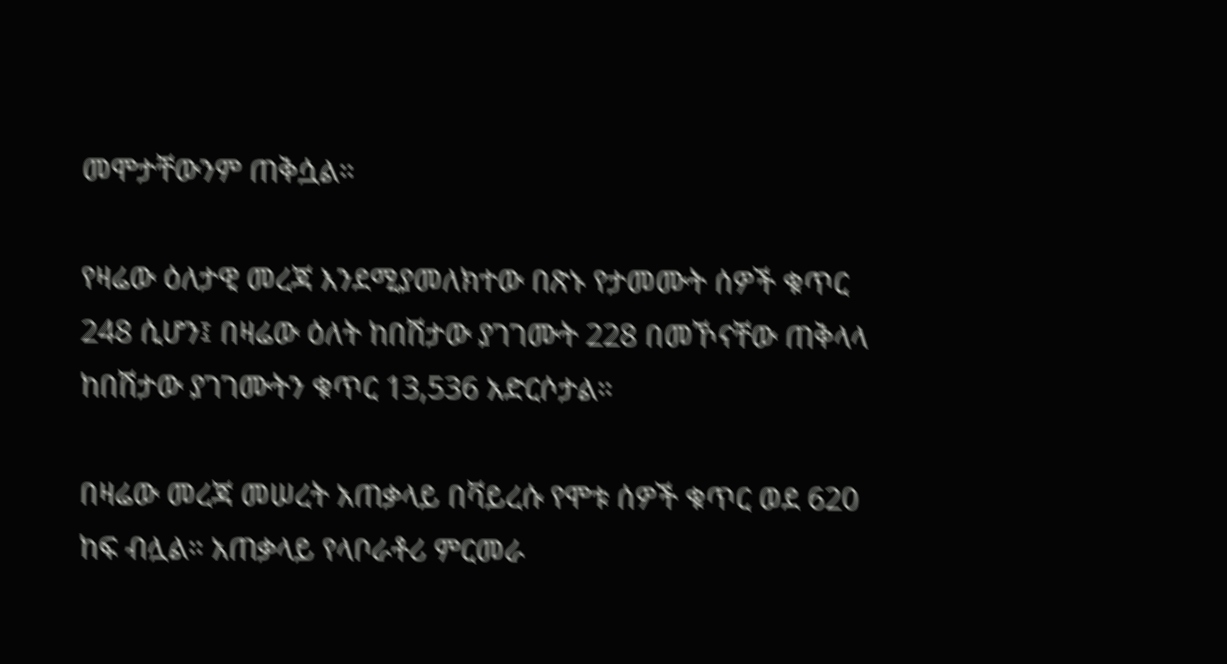መሞታቸውንም ጠቅሷል።

የዛሬው ዕለታዊ መረጃ እንደሚያመለክተው በጽኑ የታመሙት ሰዎች ቁጥር 248 ሲሆን፤ በዛሬው ዕለት ከበሽታው ያገገሙት 228 በመኾናቸው ጠቅላላ ከበሽታው ያገገሙትን ቁጥር 13,536 አድርሶታል።

በዛሬው መረጃ መሠረት አጠቃላይ በቫይረሱ የሞቱ ሰዎች ቁጥር ወደ 620 ከፍ ብሏል። አጠቃላይ የላቦራቶሪ ምርመራ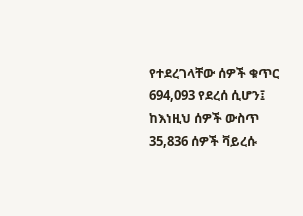የተደረገላቸው ሰዎች ቁጥር 694,093 የደረሰ ሲሆን፤ ከእነዚህ ሰዎች ውስጥ 35,836 ሰዎች ቫይረሱ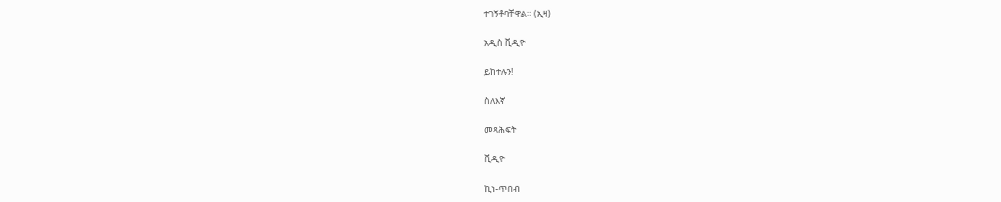ተገኝቶባቸዋል። (ኢዛ)

አዲስ ቪዲዮ

ይከተሉን!

ስለእኛ

መጻሕፍት

ቪዲዮ

ኪነ-ጥበብ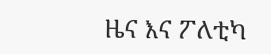ዜና እና ፖለቲካ